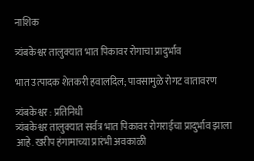नाशिक

त्र्यंबकेश्वर तालुक्यात भात पिकावर रोगाचा प्रादुर्भाव

भात उत्पादक शेतकरी हवालदिल; पावसामुळे रोगट वातावरण

त्र्यंबकेश्वर : प्रतिनिधी
त्र्यंबकेश्वर तालुक्यात सर्वत्र भात पिकावर रोगराईचा प्रादुर्भाव झाला आहे. खरीप हंगामाच्या प्रारंभी अवकाळी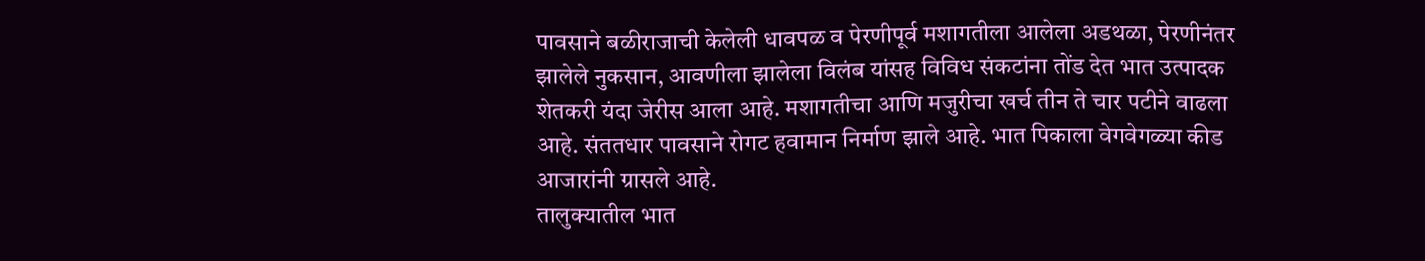पावसाने बळीराजाची केलेली धावपळ व पेरणीपूर्व मशागतीला आलेला अडथळा, पेरणीनंतर झालेले नुकसान, आवणीला झालेला विलंब यांसह विविध संकटांना तोंड देत भात उत्पादक शेतकरी यंदा जेरीस आला आहे. मशागतीचा आणि मजुरीचा खर्च तीन ते चार पटीने वाढला आहे. संततधार पावसाने रोगट हवामान निर्माण झाले आहे. भात पिकाला वेगवेगळ्या कीड आजारांनी ग्रासले आहे.
तालुक्यातील भात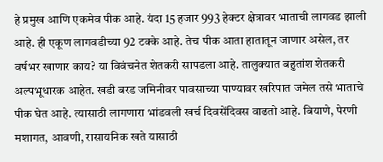हे प्रमुख आणि एकमेव पीक आहे. यंदा 15 हजार 993 हेक्टर क्षेत्रावर भाताची लागवड झाली आहे. ही एकूण लागवडीच्या 92 टक्के आहे. तेच पीक आता हातातून जाणार असेल, तर वर्षभर खाणार काय? या विवंचनेत शेतकरी सापडला आहे. तालुक्यात बहुतांश शेतकरी अल्पभूधारक आहेत. खडी बरड जमिनीवर पावसाच्या पाण्यावर खरिपात जमेल तसे भाताचे पीक घेत आहे. त्यासाठी लागणारा भांडवली खर्च दिवसेंदिवस वाढतो आहे. बियाणे, पेरणी मशागत, आवणी, रासायनिक खते यासाठी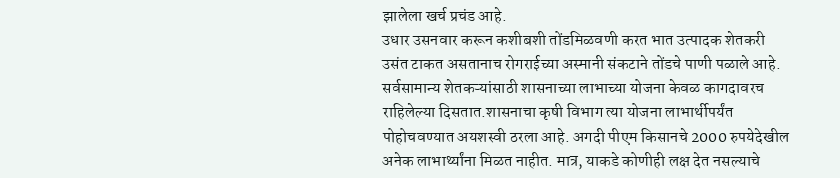झालेला खर्च प्रचंड आहे.
उधार उसनवार करून कशीबशी तोंडमिळवणी करत भात उत्पादक शेतकरी उसंत टाकत असतानाच रोगराईच्या अस्मानी संकटाने तोंडचे पाणी पळाले आहे. सर्वसामान्य शेतकऱ्यांसाठी शासनाच्या लाभाच्या योजना केवळ कागदावरच राहिलेल्या दिसतात.शासनाचा कृषी विभाग त्या योजना लाभार्थीपर्यंत पोहोचवण्यात अयशस्वी ठरला आहे. अगदी पीएम किसानचे 2000 रुपयेदेखील अनेक लाभार्थ्यांना मिळत नाहीत. मात्र, याकडे कोणीही लक्ष देत नसल्याचे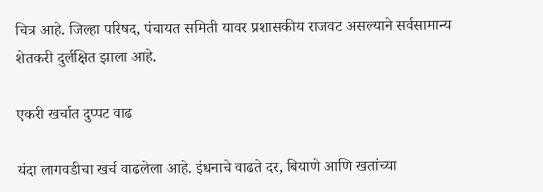चित्र आहे. जिल्हा परिषद, पंचायत समिती यावर प्रशासकीय राजवट असल्याने सर्वसामान्य शेतकरी दुर्लक्षित झाला आहे.

एकरी खर्चात दुप्पट वाढ

यंदा लागवडीचा खर्च वाढलेला आहे. इंधनाचे वाढते दर, बियाणे आणि खतांच्या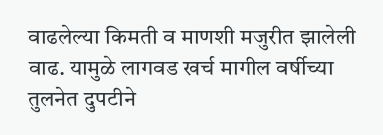वाढलेल्या किमती व माणशी मजुरीत झालेली वाढ. यामुळे लागवड खर्च मागील वर्षीच्या तुलनेत दुपटीने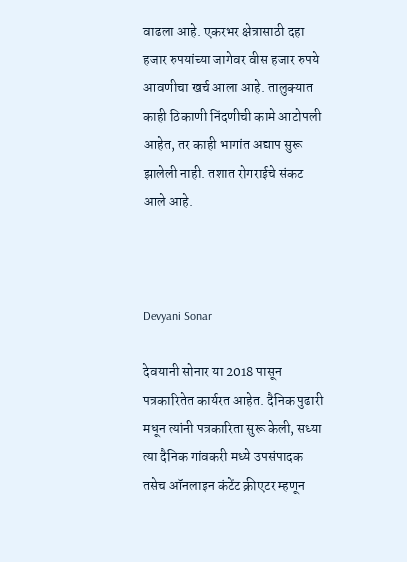वाढला आहे. एकरभर क्षेत्रासाठी दहा हजार रुपयांच्या जागेवर वीस हजार रुपये आवणीचा खर्च आला आहे. तालुक्यात काही ठिकाणी निंदणीची कामे आटोपली आहेत, तर काही भागांत अद्याप सुरू झालेली नाही. तशात रोगराईचे संकट आले आहे.



Devyani Sonar

देवयानी सोनार या 2018 पासून पत्रकारितेत कार्यरत आहेत. दैनिक पुढारी मधून त्यांनी पत्रकारिता सुरू केली, सध्या त्या दैनिक गांवकरी मध्ये उपसंपादक तसेच ऑनलाइन कंटेंट क्रीएटर म्हणून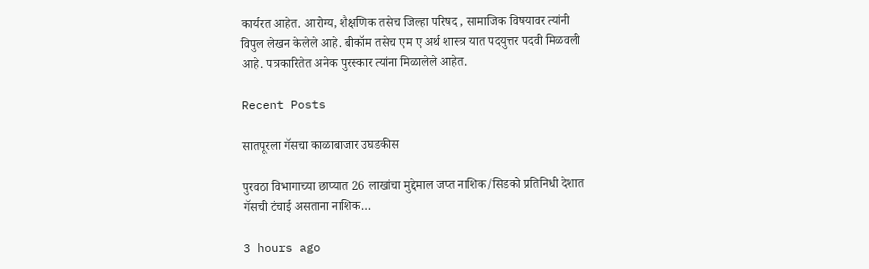कार्यरत आहेत. आरोग्य, शैक्षणिक तसेच जिल्हा परिषद , सामाजिक विषयावर त्यांनी विपुल लेखन केलेले आहे. बीकॉम तसेच एम ए अर्थ शास्त्र यात पदयुत्तर पदवी मिळवली आहे. पत्रकारितेत अनेक पुरस्कार त्यांना मिळालेले आहेत.

Recent Posts

सातपूरला गॅसचा काळाबाजार उघडकीस

पुरवठा विभागाच्या छाप्यात 26 लाखांचा मुद्देमाल जप्त नाशिक/सिडको प्रतिनिधी देशात गॅसची टंचाई असताना नाशिक…

3 hours ago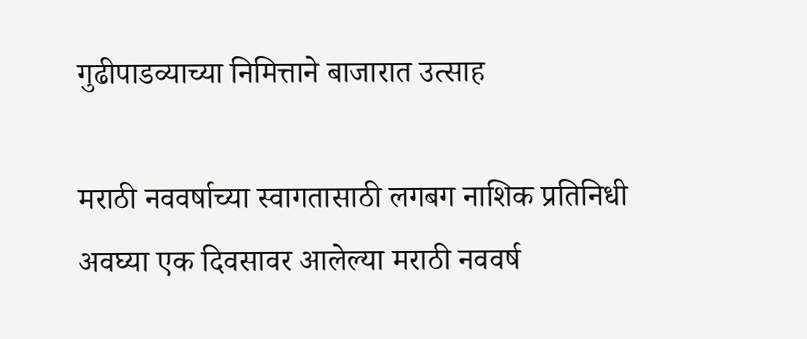गुढीपाडव्याच्या निमित्ताने बाजारात उत्साह

मराठी नववर्षाच्या स्वागतासाठी लगबग नाशिक प्रतिनिधी अवघ्या एक दिवसावर आलेल्या मराठी नववर्ष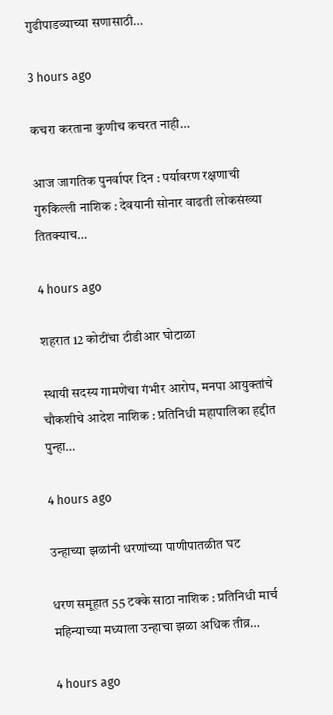गुढीपाडव्याच्या सणासाठी…

3 hours ago

कचरा करताना कुणीच कचरत नाही…

आज जागतिक पुनर्वापर दिन : पर्यावरण रक्षणाची गुरुकिल्ली नाशिक : देवयानी सोनार वाढती लोकसंख्या तितक्याच…

4 hours ago

शहरात 12 कोटींचा टीडीआर घोटाळा

स्थायी सदस्य गामणेंचा गंभीर आरोप, मनपा आयुक्तांचे चौकशीचे आदेश नाशिक : प्रतिनिधी महापालिका हद्दीत पुन्हा…

4 hours ago

उन्हाच्या झळांनी धरणांच्या पाणीपातळीत घट

धरण समूहात 55 टक्के साठा नाशिक : प्रतिनिधी मार्च महिन्याच्या मध्याला उन्हाचा झळा अधिक तीव्र…

4 hours ago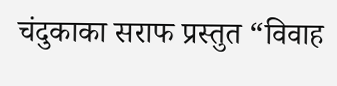चंदुकाका सराफ प्रस्तुत “विवाह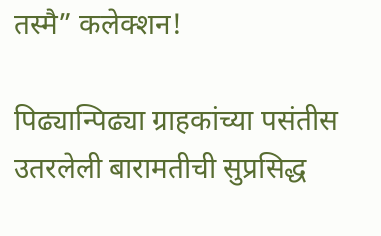तस्मै” कलेक्शन!

पिढ्यान्पिढ्या ग्राहकांच्या पसंतीस उतरलेली बारामतीची सुप्रसिद्ध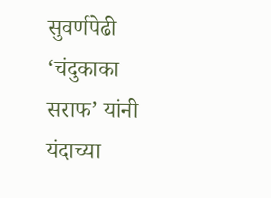सुवर्णपेढी ‘चंदुकाका सराफ’ यांनी यंदाच्या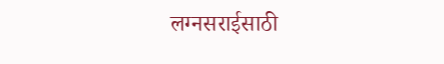लग्नसराईसाठी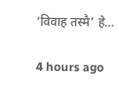‘विवाह तस्मै’ हे…

4 hours ago